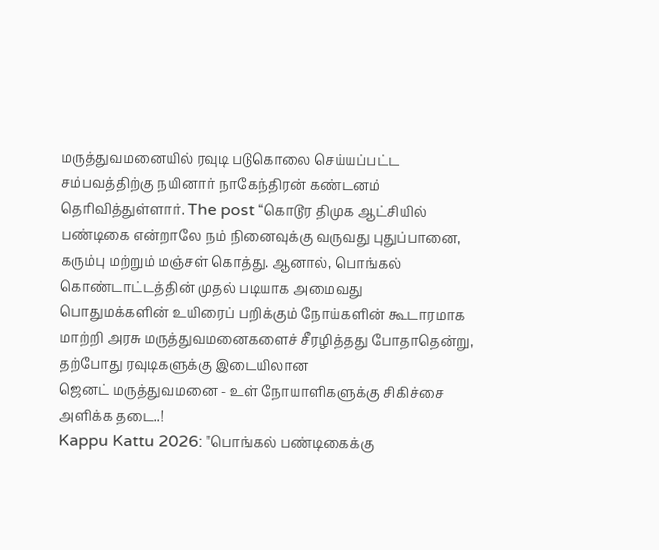மருத்துவமனையில் ரவுடி படுகொலை செய்யப்பட்ட சம்பவத்திற்கு நயினார் நாகேந்திரன் கண்டனம் தெரிவித்துள்ளார். The post “கொடூர திமுக ஆட்சியில்
பண்டிகை என்றாலே நம் நினைவுக்கு வருவது புதுப்பானை, கரும்பு மற்றும் மஞ்சள் கொத்து. ஆனால், பொங்கல் கொண்டாட்டத்தின் முதல் படியாக அமைவது
பொதுமக்களின் உயிரைப் பறிக்கும் நோய்களின் கூடாரமாக மாற்றி அரசு மருத்துவமனைகளைச் சீரழித்தது போதாதென்று, தற்போது ரவுடிகளுக்கு இடையிலான
ஜெனட் மருத்துவமனை - உள் நோயாளிகளுக்கு சிகிச்சை அளிக்க தடை..!
Kappu Kattu 2026: "பொங்கல் பண்டிகைக்கு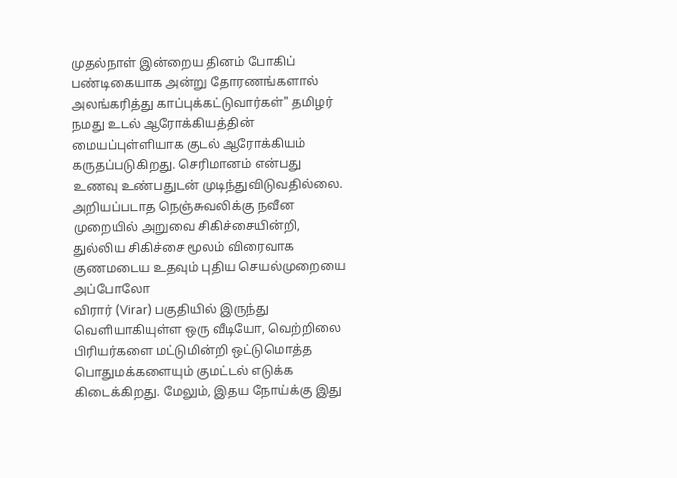முதல்நாள் இன்றைய தினம் போகிப் பண்டிகையாக அன்று தோரணங்களால் அலங்கரித்து காப்புக்கட்டுவார்கள்" தமிழர்
நமது உடல் ஆரோக்கியத்தின் மையப்புள்ளியாக குடல் ஆரோக்கியம் கருதப்படுகிறது. செரிமானம் என்பது உணவு உண்பதுடன் முடிந்துவிடுவதில்லை.
அறியப்படாத நெஞ்சுவலிக்கு நவீன முறையில் அறுவை சிகிச்சையின்றி, துல்லிய சிகிச்சை மூலம் விரைவாக குணமடைய உதவும் புதிய செயல்முறையை அப்போலோ
விரார் (Virar) பகுதியில் இருந்து வெளியாகியுள்ள ஒரு வீடியோ, வெற்றிலை பிரியர்களை மட்டுமின்றி ஒட்டுமொத்த பொதுமக்களையும் குமட்டல் எடுக்க
கிடைக்கிறது. மேலும், இதய நோய்க்கு இது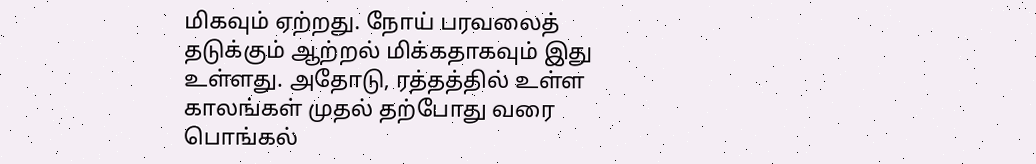மிகவும் ஏற்றது. நோய் பரவலைத் தடுக்கும் ஆற்றல் மிக்கதாகவும் இது உள்ளது. அதோடு, ரத்தத்தில் உள்ள
காலங்கள் முதல் தற்போது வரை பொங்கல்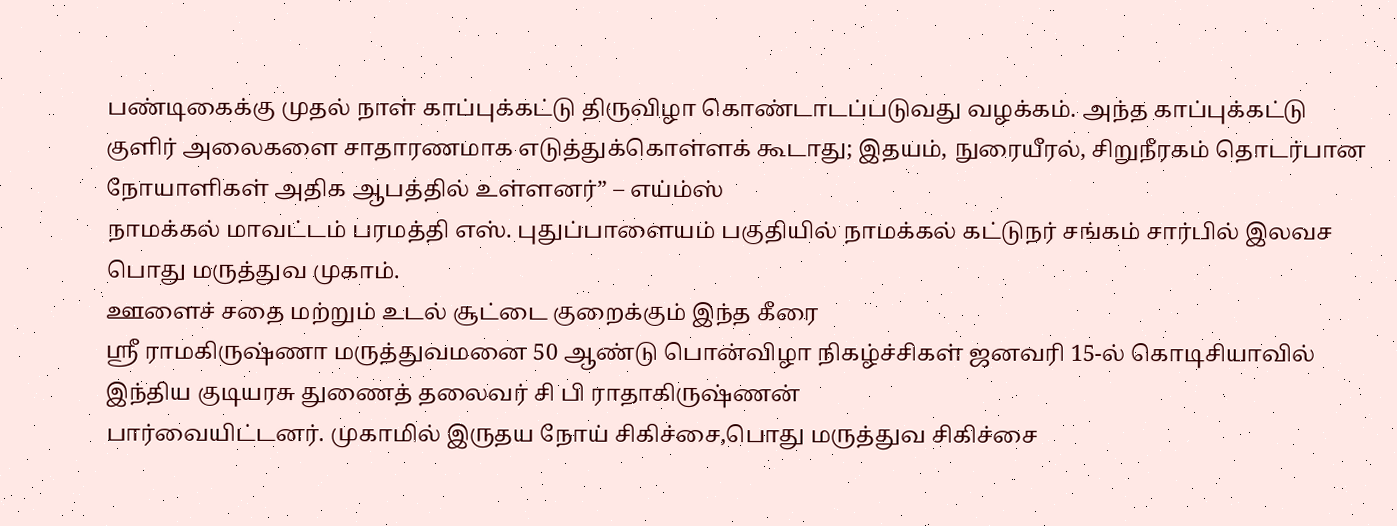பண்டிகைக்கு முதல் நாள் காப்புக்கட்டு திருவிழா கொண்டாடப்படுவது வழக்கம். அந்த காப்புக்கட்டு
குளிர் அலைகளை சாதாரணமாக எடுத்துக்கொள்ளக் கூடாது; இதயம், நுரையீரல், சிறுநீரகம் தொடர்பான நோயாளிகள் அதிக ஆபத்தில் உள்ளனர்” – எய்ம்ஸ்
நாமக்கல் மாவட்டம் பரமத்தி எஸ். புதுப்பாளையம் பகுதியில் நாமக்கல் கட்டுநர் சங்கம் சார்பில் இலவச பொது மருத்துவ முகாம்.
ஊளைச் சதை மற்றும் உடல் சூட்டை குறைக்கும் இந்த கீரை
ஸ்ரீ ராமகிருஷ்ணா மருத்துவமனை 50 ஆண்டு பொன்விழா நிகழ்ச்சிகள் ஜனவரி 15-ல் கொடிசியாவில் இந்திய குடியரசு துணைத் தலைவர் சி பி ராதாகிருஷ்ணன்
பார்வையிட்டனர். முகாமில் இருதய நோய் சிகிச்சை,பொது மருத்துவ சிகிச்சை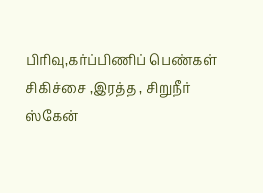பிரிவு,கர்ப்பிணிப் பெண்கள் சிகிச்சை ,இரத்த , சிறுநீர் ஸ்கேன்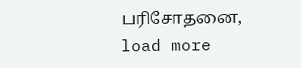பரிசோதனை,
load more